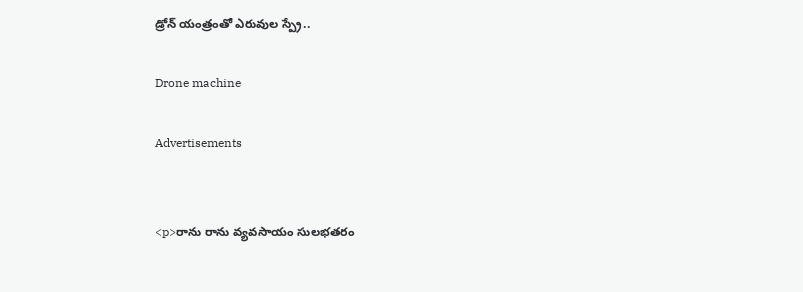డ్రోన్ యంత్రంతో ఎరువుల స్ప్రే..

Drone machine

Advertisements


<p>రాను రాను వ్యవసాయం సులభతరం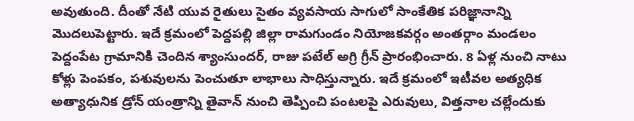అవుతుంది. దీంతో నేటి యువ రైతులు సైతం వ్యవసాయ సాగులో సాంకేతిక పరిజ్ఞానాన్ని మొదలుపెట్టారు. ఇదే క్రమంలో పెద్దపల్లి జిల్లా రామగుండం నియోజకవర్గం అంతర్గాం మండలం పెద్దంపేట గ్రామానికి చెందిన శ్యాంసుందర్, రాజు పటేల్ అగ్రి గ్రీన్ ప్రారంభించారు. 8 ఏళ్ల నుంచి నాటు కోళ్లు పెంపకం, పశువులను పెంచుతూ లాభాలు సాధిస్తున్నారు. ఇదే క్రమంలో ఇటీవల అత్యధిక అత్యాధునిక డ్రోన్ యంత్రాన్ని తైవాన్ నుంచి తెప్పించి పంటలపై ఎరువులు, విత్తనాల చల్లేందుకు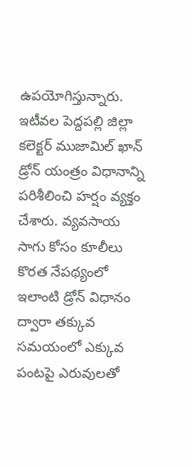ఉపయోగిస్తున్నారు. ఇటీవల పెద్దపల్లి జిల్లా కలెక్టర్ ముజామిల్ ఖాన్ డ్రోన్ యంత్రం విధానాన్ని పరిశీలించి హర్షం వ్యక్తం చేశారు. వ్యవసాయ సాగు కోసం కూలీలు కొరత నేపథ్యంలో ఇలాంటి డ్రోన్ విధానం ద్వారా తక్కువ సమయంలో ఎక్కువ పంటపై ఎరువులతో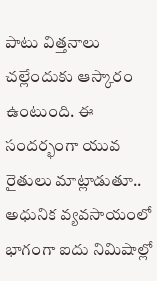పాటు విత్తనాలు చల్లేందుకు ఆస్కారం ఉంటుంది. ఈ సందర్భంగా యువ రైతులు మాట్లాడుతూ.. అధునిక వ్యవసాయంలో భాగంగా ఐదు నిమిషాల్లో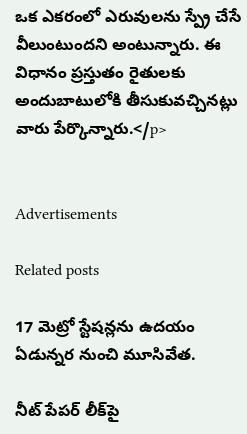ఒక ఎకరంలో ఎరువులను స్ప్రే చేసే వీలుంటుందని అంటున్నారు. ఈ విధానం ప్రస్తుతం రైతులకు అందుబాటులోకి తీసుకువచ్చినట్లు వారు పేర్కొన్నారు.</p>


Advertisements

Related posts

17 మెట్రో స్టేషన్లను ఉదయం ఏడున్నర నుంచి మూసివేత.

నీట్ పేపర్ లీక్‍పై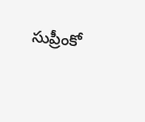సుప్రీంకో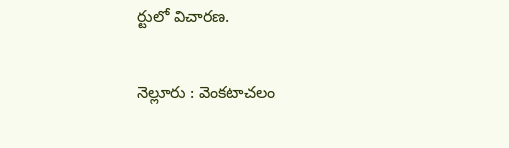ర్టులో విచారణ.

నెల్లూరు : వెంకటాచలం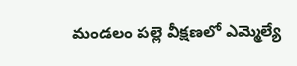మండలం పల్లె వీక్షణలో ఎమ్మెల్యే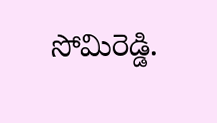సోమిరెడ్డి.